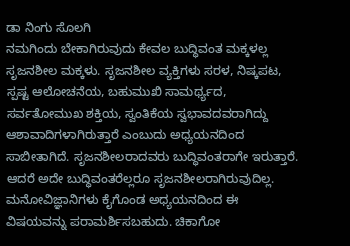ಡಾ ನಿಂಗು ಸೊಲಗಿ
ನಮಗಿಂದು ಬೇಕಾಗಿರುವುದು ಕೇವಲ ಬುದ್ಧಿವಂತ ಮಕ್ಕಳಲ್ಲ ಸೃಜನಶೀಲ ಮಕ್ಕಳು. ಸೃಜನಶೀಲ ವ್ಯಕ್ತಿಗಳು ಸರಳ, ನಿಷ್ಕಪಟ, ಸ್ಪಷ್ಟ ಆಲೋಚನೆಯ, ಬಹುಮುಖಿ ಸಾಮರ್ಥ್ಯದ, ಸರ್ವತೋಮುಖ ಶಕ್ತಿಯ, ಸ್ವಂತಿಕೆಯ ಸ್ವಭಾವದವರಾಗಿದ್ದು ಆಶಾವಾದಿಗಳಾಗಿರುತ್ತಾರೆ ಎಂಬುದು ಅಧ್ಯಯನದಿಂದ ಸಾಬೀತಾಗಿದೆ. ಸೃಜನಶೀಲರಾದವರು ಬುದ್ಧಿವಂತರಾಗೇ ಇರುತ್ತಾರೆ. ಆದರೆ ಅದೇ ಬುದ್ಧಿವಂತರೆಲ್ಲರೂ ಸೃಜನಶೀಲರಾಗಿರುವುದಿಲ್ಲ.
ಮನೋವಿಜ್ಞಾನಿಗಳು ಕೈಗೊಂಡ ಅಧ್ಯಯನದಿಂದ ಈ ವಿಷಯವನ್ನು ಪರಾಮರ್ಶಿಸಬಹುದು. ಚಿಕಾಗೋ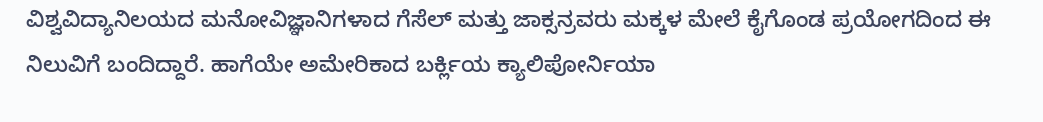ವಿಶ್ವವಿದ್ಯಾನಿಲಯದ ಮನೋವಿಜ್ಞಾನಿಗಳಾದ ಗೆಸೆಲ್ ಮತ್ತು ಜಾಕ್ಸನ್ರವರು ಮಕ್ಕಳ ಮೇಲೆ ಕೈಗೊಂಡ ಪ್ರಯೋಗದಿಂದ ಈ ನಿಲುವಿಗೆ ಬಂದಿದ್ದಾರೆ. ಹಾಗೆಯೇ ಅಮೇರಿಕಾದ ಬರ್ಕ್ಲಿಯ ಕ್ಯಾಲಿಪೋರ್ನಿಯಾ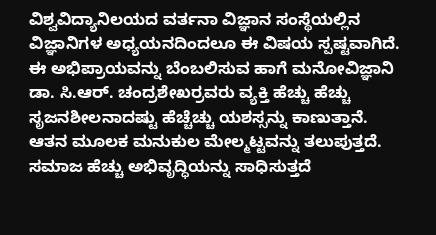ವಿಶ್ವವಿದ್ಯಾನಿಲಯದ ವರ್ತನಾ ವಿಜ್ಞಾನ ಸಂಸ್ಥೆಯಲ್ಲಿನ ವಿಜ್ಞಾನಿಗಳ ಅಧ್ಯಯನದಿಂದಲೂ ಈ ವಿಷಯ ಸ್ಪಷ್ಟವಾಗಿದೆ.
ಈ ಅಭಿಪ್ರಾಯವನ್ನು ಬೆಂಬಲಿಸುವ ಹಾಗೆ ಮನೋವಿಜ್ಞಾನಿ ಡಾ. ಸಿ.ಆರ್. ಚಂದ್ರಶೇಖರ್ರವರು ವ್ಯಕ್ತಿ ಹೆಚ್ಚು ಹೆಚ್ಚು ಸೃಜನಶೀಲನಾದಷ್ಟು ಹೆಚ್ಚೆಚ್ಚು ಯಶಸ್ಸನ್ನು ಕಾಣುತ್ತಾನೆ. ಆತನ ಮೂಲಕ ಮನುಕುಲ ಮೇಲ್ಮಟ್ಟವನ್ನು ತಲುಪುತ್ತದೆ. ಸಮಾಜ ಹೆಚ್ಚು ಅಭಿವೃದ್ಧಿಯನ್ನು ಸಾಧಿಸುತ್ತದೆ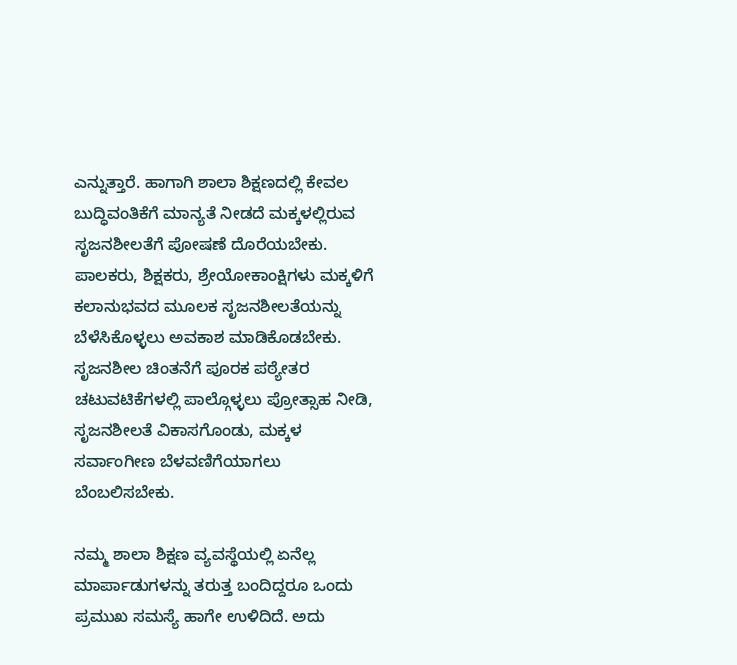ಎನ್ನುತ್ತಾರೆ. ಹಾಗಾಗಿ ಶಾಲಾ ಶಿಕ್ಷಣದಲ್ಲಿ ಕೇವಲ ಬುದ್ಧಿವಂತಿಕೆಗೆ ಮಾನ್ಯತೆ ನೀಡದೆ ಮಕ್ಕಳಲ್ಲಿರುವ ಸೃಜನಶೀಲತೆಗೆ ಪೋಷಣೆ ದೊರೆಯಬೇಕು. ಪಾಲಕರು, ಶಿಕ್ಷಕರು, ಶ್ರೇಯೋಕಾಂಕ್ಷಿಗಳು ಮಕ್ಕಳಿಗೆ ಕಲಾನುಭವದ ಮೂಲಕ ಸೃಜನಶೀಲತೆಯನ್ನು ಬೆಳೆಸಿಕೊಳ್ಳಲು ಅವಕಾಶ ಮಾಡಿಕೊಡಬೇಕು. ಸೃಜನಶೀಲ ಚಿಂತನೆಗೆ ಪೂರಕ ಪಠ್ಯೇತರ ಚಟುವಟಿಕೆಗಳಲ್ಲಿ ಪಾಲ್ಗೊಳ್ಳಲು ಪ್ರೋತ್ಸಾಹ ನೀಡಿ, ಸೃಜನಶೀಲತೆ ವಿಕಾಸಗೊಂಡು, ಮಕ್ಕಳ ಸರ್ವಾಂಗೀಣ ಬೆಳವಣಿಗೆಯಾಗಲು ಬೆಂಬಲಿಸಬೇಕು.

ನಮ್ಮ ಶಾಲಾ ಶಿಕ್ಷಣ ವ್ಯವಸ್ಥೆಯಲ್ಲಿ ಏನೆಲ್ಲ ಮಾರ್ಪಾಡುಗಳನ್ನು ತರುತ್ತ ಬಂದಿದ್ದರೂ ಒಂದು ಪ್ರಮುಖ ಸಮಸ್ಯೆ ಹಾಗೇ ಉಳಿದಿದೆ. ಅದು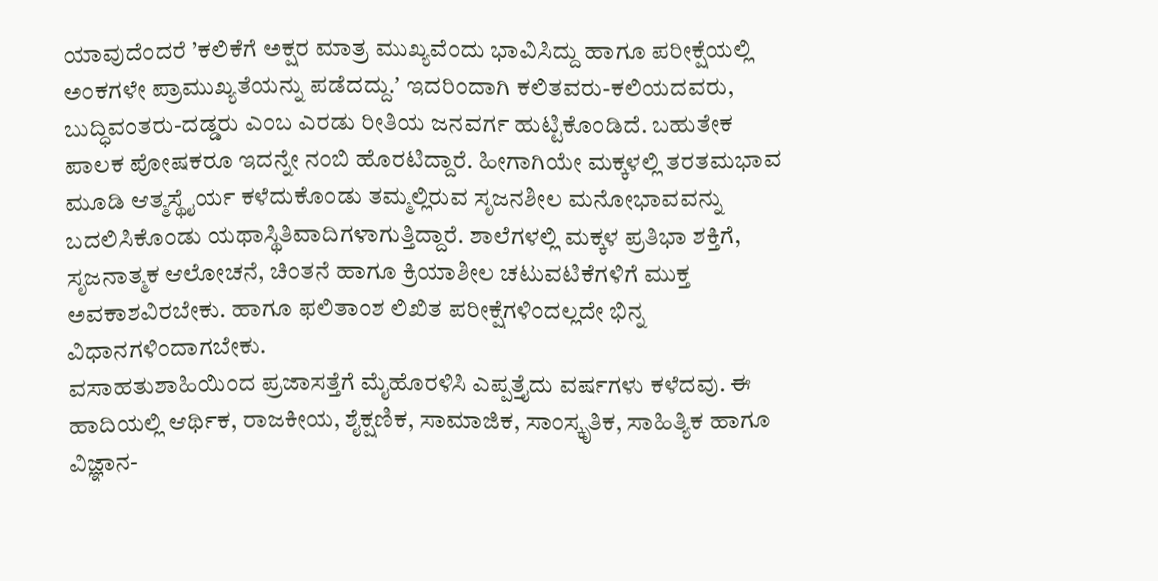ಯಾವುದೆಂದರೆ ’ಕಲಿಕೆಗೆ ಅಕ್ಷರ ಮಾತ್ರ ಮುಖ್ಯವೆಂದು ಭಾವಿಸಿದ್ದು ಹಾಗೂ ಪರೀಕ್ಷೆಯಲ್ಲಿ ಅಂಕಗಳೇ ಪ್ರಾಮುಖ್ಯತೆಯನ್ನು ಪಡೆದದ್ದು.ʼ ಇದರಿಂದಾಗಿ ಕಲಿತವರು-ಕಲಿಯದವರು, ಬುದ್ಧಿವಂತರು-ದಡ್ಡರು ಎಂಬ ಎರಡು ರೀತಿಯ ಜನವರ್ಗ ಹುಟ್ಟಿಕೊಂಡಿದೆ. ಬಹುತೇಕ ಪಾಲಕ ಪೋಷಕರೂ ಇದನ್ನೇ ನಂಬಿ ಹೊರಟಿದ್ದಾರೆ. ಹೀಗಾಗಿಯೇ ಮಕ್ಕಳಲ್ಲಿ ತರತಮಭಾವ ಮೂಡಿ ಆತ್ಮಸ್ಥೈರ್ಯ ಕಳೆದುಕೊಂಡು ತಮ್ಮಲ್ಲಿರುವ ಸೃಜನಶೀಲ ಮನೋಭಾವವನ್ನು ಬದಲಿಸಿಕೊಂಡು ಯಥಾಸ್ಥಿತಿವಾದಿಗಳಾಗುತ್ತಿದ್ದಾರೆ. ಶಾಲೆಗಳಲ್ಲಿ ಮಕ್ಕಳ ಪ್ರತಿಭಾ ಶಕ್ತಿಗೆ, ಸೃಜನಾತ್ಮಕ ಆಲೋಚನೆ, ಚಿಂತನೆ ಹಾಗೂ ಕ್ರಿಯಾಶೀಲ ಚಟುವಟಿಕೆಗಳಿಗೆ ಮುಕ್ತ ಅವಕಾಶವಿರಬೇಕು. ಹಾಗೂ ಫಲಿತಾಂಶ ಲಿಖಿತ ಪರೀಕ್ಷೆಗಳಿಂದಲ್ಲದೇ ಭಿನ್ನ ವಿಧಾನಗಳಿಂದಾಗಬೇಕು.
ವಸಾಹತುಶಾಹಿಯಿಂದ ಪ್ರಜಾಸತ್ತೆಗೆ ಮೈಹೊರಳಿಸಿ ಎಪ್ಪತ್ತೈದು ವರ್ಷಗಳು ಕಳೆದವು. ಈ ಹಾದಿಯಲ್ಲಿ ಆರ್ಥಿಕ, ರಾಜಕೀಯ, ಶೈಕ್ಷಣಿಕ, ಸಾಮಾಜಿಕ, ಸಾಂಸ್ಕೃತಿಕ, ಸಾಹಿತ್ಯಿಕ ಹಾಗೂ ವಿಜ್ಞಾನ-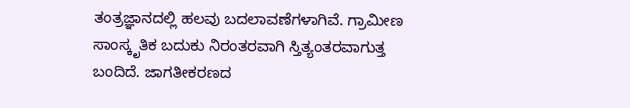ತಂತ್ರಜ್ಞಾನದಲ್ಲಿ ಹಲವು ಬದಲಾವಣೆಗಳಾಗಿವೆ. ಗ್ರಾಮೀಣ ಸಾಂಸ್ಕೃತಿಕ ಬದುಕು ನಿರಂತರವಾಗಿ ಸ್ತಿತ್ಯಂತರವಾಗುತ್ತ ಬಂದಿದೆ. ಜಾಗತೀಕರಣದ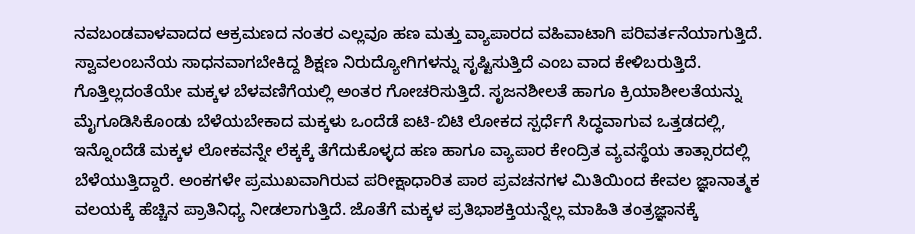ನವಬಂಡವಾಳವಾದದ ಆಕ್ರಮಣದ ನಂತರ ಎಲ್ಲವೂ ಹಣ ಮತ್ತು ವ್ಯಾಪಾರದ ವಹಿವಾಟಾಗಿ ಪರಿವರ್ತನೆಯಾಗುತ್ತಿದೆ. ಸ್ವಾವಲಂಬನೆಯ ಸಾಧನವಾಗಬೇಕಿದ್ದ ಶಿಕ್ಷಣ ನಿರುದ್ಯೋಗಿಗಳನ್ನು ಸೃಷ್ಟಿಸುತ್ತಿದೆ ಎಂಬ ವಾದ ಕೇಳಿಬರುತ್ತಿದೆ. ಗೊತ್ತಿಲ್ಲದಂತೆಯೇ ಮಕ್ಕಳ ಬೆಳವಣಿಗೆಯಲ್ಲಿ ಅಂತರ ಗೋಚರಿಸುತ್ತಿದೆ. ಸೃಜನಶೀಲತೆ ಹಾಗೂ ಕ್ರಿಯಾಶೀಲತೆಯನ್ನು ಮೈಗೂಡಿಸಿಕೊಂಡು ಬೆಳೆಯಬೇಕಾದ ಮಕ್ಕಳು ಒಂದೆಡೆ ಐಟಿ-ಬಿಟಿ ಲೋಕದ ಸ್ಪರ್ಧೆಗೆ ಸಿದ್ಧವಾಗುವ ಒತ್ತಡದಲ್ಲಿ, ಇನ್ನೊಂದೆಡೆ ಮಕ್ಕಳ ಲೋಕವನ್ನೇ ಲೆಕ್ಕಕ್ಕೆ ತೆಗೆದುಕೊಳ್ಳದ ಹಣ ಹಾಗೂ ವ್ಯಾಪಾರ ಕೇಂದ್ರಿತ ವ್ಯವಸ್ಥೆಯ ತಾತ್ಸಾರದಲ್ಲಿ ಬೆಳೆಯುತ್ತಿದ್ದಾರೆ. ಅಂಕಗಳೇ ಪ್ರಮುಖವಾಗಿರುವ ಪರೀಕ್ಷಾಧಾರಿತ ಪಾಠ ಪ್ರವಚನಗಳ ಮಿತಿಯಿಂದ ಕೇವಲ ಜ್ಞಾನಾತ್ಮಕ ವಲಯಕ್ಕೆ ಹೆಚ್ಚಿನ ಪ್ರಾತಿನಿಧ್ಯ ನೀಡಲಾಗುತ್ತಿದೆ. ಜೊತೆಗೆ ಮಕ್ಕಳ ಪ್ರತಿಭಾಶಕ್ತಿಯನ್ನೆಲ್ಲ ಮಾಹಿತಿ ತಂತ್ರಜ್ಞಾನಕ್ಕೆ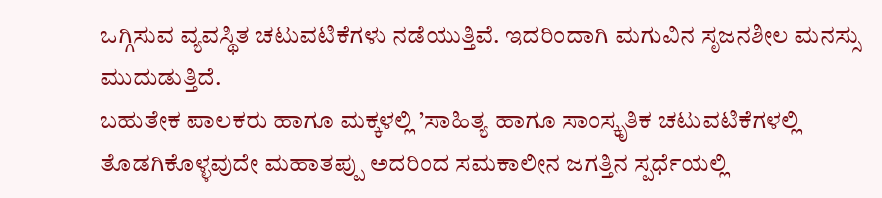ಒಗ್ಗಿಸುವ ವ್ಯವಸ್ಥಿತ ಚಟುವಟಿಕೆಗಳು ನಡೆಯುತ್ತಿವೆ. ಇದರಿಂದಾಗಿ ಮಗುವಿನ ಸೃಜನಶೀಲ ಮನಸ್ಸು ಮುದುಡುತ್ತಿದೆ.
ಬಹುತೇಕ ಪಾಲಕರು ಹಾಗೂ ಮಕ್ಕಳಲ್ಲಿ ’ಸಾಹಿತ್ಯ ಹಾಗೂ ಸಾಂಸ್ಕೃತಿಕ ಚಟುವಟಿಕೆಗಳಲ್ಲಿ ತೊಡಗಿಕೊಳ್ಳವುದೇ ಮಹಾತಪ್ಪು ಅದರಿಂದ ಸಮಕಾಲೀನ ಜಗತ್ತಿನ ಸ್ಪರ್ಧೆಯಲ್ಲಿ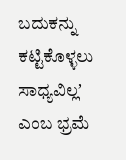ಬದುಕನ್ನು ಕಟ್ಟಿಕೊಳ್ಳಲು ಸಾಧ್ಯವಿಲ್ಲʼ ಎಂಬ ಭ್ರಮೆ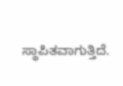ಸ್ಥಾಪಿತವಾಗುತ್ತಿದೆ.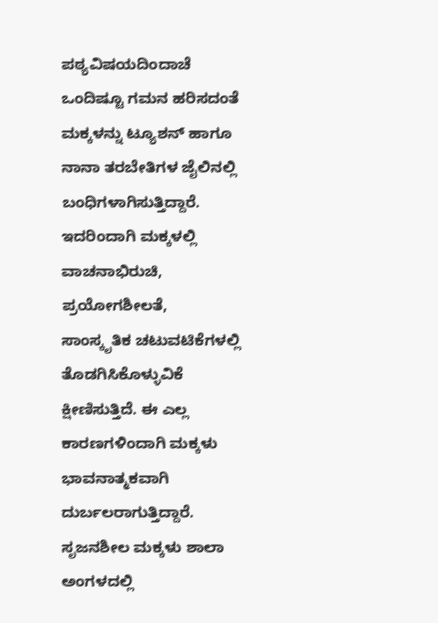ಪಠ್ಯವಿಷಯದಿಂದಾಚೆ ಒಂದಿಷ್ಟೂ ಗಮನ ಹರಿಸದಂತೆ ಮಕ್ಕಳನ್ನು ಟ್ಯೂಶನ್ ಹಾಗೂ ನಾನಾ ತರಬೇತಿಗಳ ಜೈಲಿನಲ್ಲಿ ಬಂಧಿಗಳಾಗಿಸುತ್ತಿದ್ದಾರೆ. ಇದರಿಂದಾಗಿ ಮಕ್ಕಳಲ್ಲಿ ವಾಚನಾಭಿರುಚಿ, ಪ್ರಯೋಗಶೀಲತೆ, ಸಾಂಸ್ಕೃತಿಕ ಚಟುವಟಿಕೆಗಳಲ್ಲಿ ತೊಡಗಿಸಿಕೊಳ್ಳುವಿಕೆ ಕ್ಷೀಣಿಸುತ್ತಿದೆ. ಈ ಎಲ್ಲ ಕಾರಣಗಳಿಂದಾಗಿ ಮಕ್ಕಳು ಭಾವನಾತ್ಮಕವಾಗಿ ದುರ್ಬಲರಾಗುತ್ತಿದ್ದಾರೆ. ಸೃಜನಶೀಲ ಮಕ್ಕಳು ಶಾಲಾ ಅಂಗಳದಲ್ಲಿ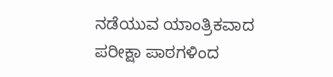ನಡೆಯುವ ಯಾಂತ್ರಿಕವಾದ ಪರೀಕ್ಷಾ ಪಾಠಗಳಿಂದ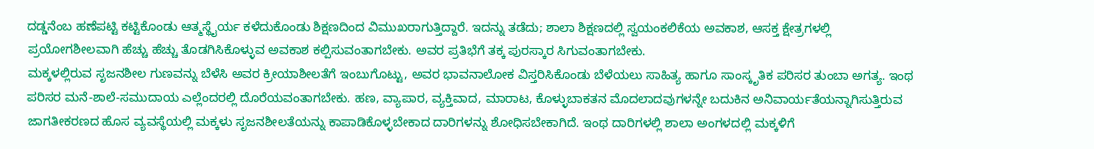ದಡ್ಡನೆಂಬ ಹಣೆಪಟ್ಟಿ ಕಟ್ಟಿಕೊಂಡು ಆತ್ಮಸ್ಥೈರ್ಯ ಕಳೆದುಕೊಂಡು ಶಿಕ್ಷಣದಿಂದ ವಿಮುಖರಾಗುತ್ತಿದ್ದಾರೆ. ಇದನ್ನು ತಡೆದು; ಶಾಲಾ ಶಿಕ್ಷಣದಲ್ಲಿ ಸ್ವಯಂಕಲಿಕೆಯ ಅವಕಾಶ, ಆಸಕ್ತ ಕ್ಷೇತ್ರಗಳಲ್ಲಿ ಪ್ರಯೋಗಶೀಲವಾಗಿ ಹೆಚ್ಚು ಹೆಚ್ಚು ತೊಡಗಿಸಿಕೊಳ್ಳುವ ಅವಕಾಶ ಕಲ್ಪಿಸುವಂತಾಗಬೇಕು. ಅವರ ಪ್ರತಿಭೆಗೆ ತಕ್ಕ ಪುರಸ್ಕಾರ ಸಿಗುವಂತಾಗಬೇಕು.
ಮಕ್ಕಳಲ್ಲಿರುವ ಸೃಜನಶೀಲ ಗುಣವನ್ನು ಬೆಳೆಸಿ ಅವರ ಕ್ರೀಯಾಶೀಲತೆಗೆ ಇಂಬುಗೊಟ್ಟು, ಅವರ ಭಾವನಾಲೋಕ ವಿಸ್ತರಿಸಿಕೊಂಡು ಬೆಳೆಯಲು ಸಾಹಿತ್ಯ ಹಾಗೂ ಸಾಂಸ್ಕೃತಿಕ ಪರಿಸರ ತುಂಬಾ ಅಗತ್ಯ. ಇಂಥ ಪರಿಸರ ಮನೆ-ಶಾಲೆ-ಸಮುದಾಯ ಎಲ್ಲೆಂದರಲ್ಲಿ ದೊರೆಯವಂತಾಗಬೇಕು. ಹಣ, ವ್ಯಾಪಾರ, ವ್ಯಕ್ತಿವಾದ, ಮಾರಾಟ, ಕೊಳ್ಳುಬಾಕತನ ಮೊದಲಾದವುಗಳನ್ನೇ ಬದುಕಿನ ಅನಿವಾರ್ಯತೆಯನ್ನಾಗಿಸುತ್ತಿರುವ ಜಾಗತೀಕರಣದ ಹೊಸ ವ್ಯವಸ್ಥೆಯಲ್ಲಿ ಮಕ್ಕಳು ಸೃಜನಶೀಲತೆಯನ್ನು ಕಾಪಾಡಿಕೊಳ್ಳಬೇಕಾದ ದಾರಿಗಳನ್ನು ಶೋಧಿಸಬೇಕಾಗಿದೆ. ಇಂಥ ದಾರಿಗಳಲ್ಲಿ ಶಾಲಾ ಅಂಗಳದಲ್ಲಿ ಮಕ್ಕಳಿಗೆ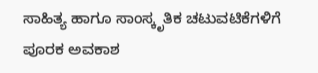ಸಾಹಿತ್ಯ ಹಾಗೂ ಸಾಂಸ್ಕೃತಿಕ ಚಟುವಟಿಕೆಗಳಿಗೆ ಪೂರಕ ಅವಕಾಶ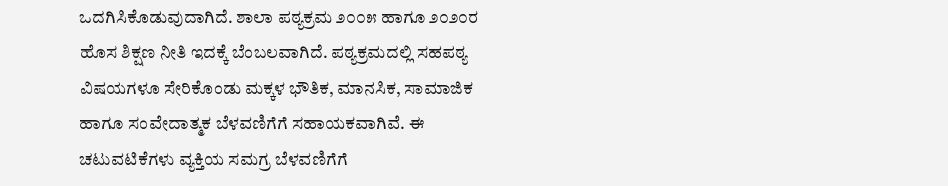ಒದಗಿಸಿಕೊಡುವುದಾಗಿದೆ. ಶಾಲಾ ಪಠ್ಯಕ್ರಮ ೨೦೦೫ ಹಾಗೂ ೨೦೨೦ರ ಹೊಸ ಶಿಕ್ಷಣ ನೀತಿ ಇದಕ್ಕೆ ಬೆಂಬಲವಾಗಿದೆ. ಪಠ್ಯಕ್ರಮದಲ್ಲಿ ಸಹಪಠ್ಯ ವಿಷಯಗಳೂ ಸೇರಿಕೊಂಡು ಮಕ್ಕಳ ಭೌತಿಕ, ಮಾನಸಿಕ, ಸಾಮಾಜಿಕ ಹಾಗೂ ಸಂವೇದಾತ್ಮಕ ಬೆಳವಣಿಗೆಗೆ ಸಹಾಯಕವಾಗಿವೆ. ಈ ಚಟುವಟಿಕೆಗಳು ವ್ಯಕ್ತಿಯ ಸಮಗ್ರ ಬೆಳವಣಿಗೆಗೆ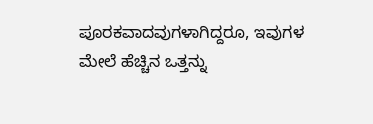ಪೂರಕವಾದವುಗಳಾಗಿದ್ದರೂ, ಇವುಗಳ ಮೇಲೆ ಹೆಚ್ಚಿನ ಒತ್ತನ್ನು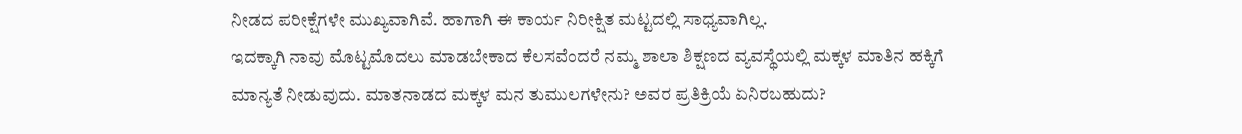ನೀಡದ ಪರೀಕ್ಷೆಗಳೇ ಮುಖ್ಯವಾಗಿವೆ. ಹಾಗಾಗಿ ಈ ಕಾರ್ಯ ನಿರೀಕ್ಷಿತ ಮಟ್ಟದಲ್ಲಿ ಸಾಧ್ಯವಾಗಿಲ್ಲ.
ಇದಕ್ಕಾಗಿ ನಾವು ಮೊಟ್ಟಮೊದಲು ಮಾಡಬೇಕಾದ ಕೆಲಸವೆಂದರೆ ನಮ್ಮ ಶಾಲಾ ಶಿಕ್ಷಣದ ವ್ಯವಸ್ಥೆಯಲ್ಲಿ ಮಕ್ಕಳ ಮಾತಿನ ಹಕ್ಕಿಗೆ ಮಾನ್ಯತೆ ನೀಡುವುದು. ಮಾತನಾಡದ ಮಕ್ಕಳ ಮನ ತುಮುಲಗಳೇನು? ಅವರ ಪ್ರತಿಕ್ರಿಯೆ ಏನಿರಬಹುದು?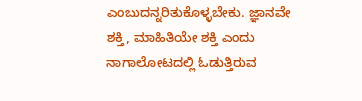ಎಂಬುದನ್ನರಿತುಕೊಳ್ಳಬೇಕು. ಜ್ಞಾನವೇ ಶಕ್ತಿ, ಮಾಹಿತಿಯೇ ಶಕ್ತಿ ಎಂದು ನಾಗಾಲೋಟದಲ್ಲಿ ಓಡುತ್ತಿರುವ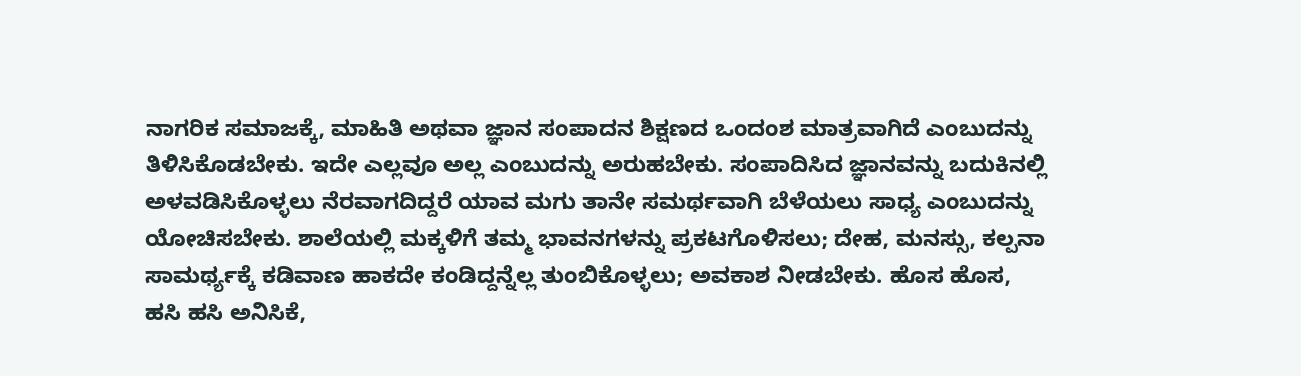ನಾಗರಿಕ ಸಮಾಜಕ್ಕೆ, ಮಾಹಿತಿ ಅಥವಾ ಜ್ಞಾನ ಸಂಪಾದನ ಶಿಕ್ಷಣದ ಒಂದಂಶ ಮಾತ್ರವಾಗಿದೆ ಎಂಬುದನ್ನು ತಿಳಿಸಿಕೊಡಬೇಕು. ಇದೇ ಎಲ್ಲವೂ ಅಲ್ಲ ಎಂಬುದನ್ನು ಅರುಹಬೇಕು. ಸಂಪಾದಿಸಿದ ಜ್ಞಾನವನ್ನು ಬದುಕಿನಲ್ಲಿ ಅಳವಡಿಸಿಕೊಳ್ಳಲು ನೆರವಾಗದಿದ್ದರೆ ಯಾವ ಮಗು ತಾನೇ ಸಮರ್ಥವಾಗಿ ಬೆಳೆಯಲು ಸಾಧ್ಯ ಎಂಬುದನ್ನು ಯೋಚಿಸಬೇಕು. ಶಾಲೆಯಲ್ಲಿ ಮಕ್ಕಳಿಗೆ ತಮ್ಮ ಭಾವನಗಳನ್ನು ಪ್ರಕಟಗೊಳಿಸಲು; ದೇಹ, ಮನಸ್ಸು, ಕಲ್ಪನಾ ಸಾಮರ್ಥ್ಯಕ್ಕೆ ಕಡಿವಾಣ ಹಾಕದೇ ಕಂಡಿದ್ದನ್ನೆಲ್ಲ ತುಂಬಿಕೊಳ್ಳಲು; ಅವಕಾಶ ನೀಡಬೇಕು. ಹೊಸ ಹೊಸ, ಹಸಿ ಹಸಿ ಅನಿಸಿಕೆ,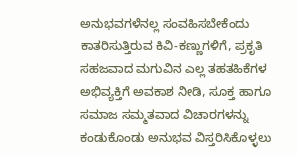ಅನುಭವಗಳೆನಲ್ಲ ಸಂವಹಿಸಬೇಕೆಂದು ಕಾತರಿಸುತ್ತಿರುವ ಕಿವಿ-ಕಣ್ಣುಗಳಿಗೆ, ಪ್ರಕೃತಿ ಸಹಜವಾದ ಮಗುವಿನ ಎಲ್ಲ ತಹತಹಿಕೆಗಳ ಅಭಿವ್ಯಕ್ತಿಗೆ ಅವಕಾಶ ನೀಡಿ, ಸೂಕ್ತ ಹಾಗೂ ಸಮಾಜ ಸಮ್ಮತವಾದ ವಿಚಾರಗಳನ್ನು ಕಂಡುಕೊಂಡು ಅನುಭವ ವಿಸ್ತರಿಸಿಕೊಳ್ಳಲು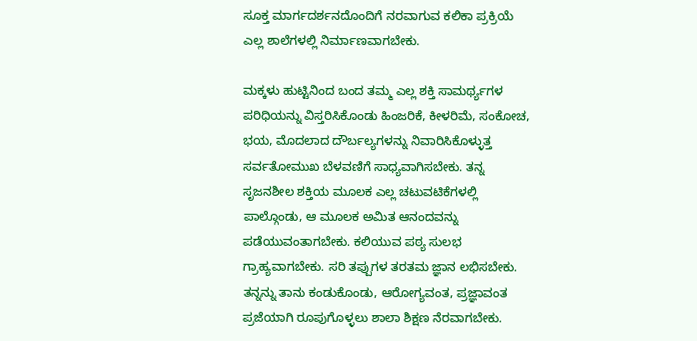ಸೂಕ್ತ ಮಾರ್ಗದರ್ಶನದೊಂದಿಗೆ ನರವಾಗುವ ಕಲಿಕಾ ಪ್ರಕ್ರಿಯೆ ಎಲ್ಲ ಶಾಲೆಗಳಲ್ಲಿ ನಿರ್ಮಾಣವಾಗಬೇಕು.

ಮಕ್ಕಳು ಹುಟ್ಟಿನಿಂದ ಬಂದ ತಮ್ಮ ಎಲ್ಲ ಶಕ್ತಿ ಸಾಮರ್ಥ್ಯಗಳ ಪರಿಧಿಯನ್ನು ವಿಸ್ತರಿಸಿಕೊಂಡು ಹಿಂಜರಿಕೆ, ಕೀಳರಿಮೆ, ಸಂಕೋಚ, ಭಯ, ಮೊದಲಾದ ದೌರ್ಬಲ್ಯಗಳನ್ನು ನಿವಾರಿಸಿಕೊಳ್ಳುತ್ತ ಸರ್ವತೋಮುಖ ಬೆಳವಣಿಗೆ ಸಾಧ್ಯವಾಗಿಸಬೇಕು. ತನ್ನ ಸೃಜನಶೀಲ ಶಕ್ತಿಯ ಮೂಲಕ ಎಲ್ಲ ಚಟುವಟಿಕೆಗಳಲ್ಲಿ ಪಾಲ್ಗೊಂಡು, ಆ ಮೂಲಕ ಅಮಿತ ಆನಂದವನ್ನು ಪಡೆಯುವಂತಾಗಬೇಕು. ಕಲಿಯುವ ಪಠ್ಯ ಸುಲಭ ಗ್ರಾಹ್ಯವಾಗಬೇಕು. ಸರಿ ತಪ್ಪುಗಳ ತರತಮ ಜ್ಞಾನ ಲಭಿಸಬೇಕು. ತನ್ನನ್ನು ತಾನು ಕಂಡುಕೊಂಡು, ಆರೋಗ್ಯವಂತ, ಪ್ರಜ್ಞಾವಂತ ಪ್ರಜೆಯಾಗಿ ರೂಪುಗೊಳ್ಳಲು ಶಾಲಾ ಶಿಕ್ಷಣ ನೆರವಾಗಬೇಕು.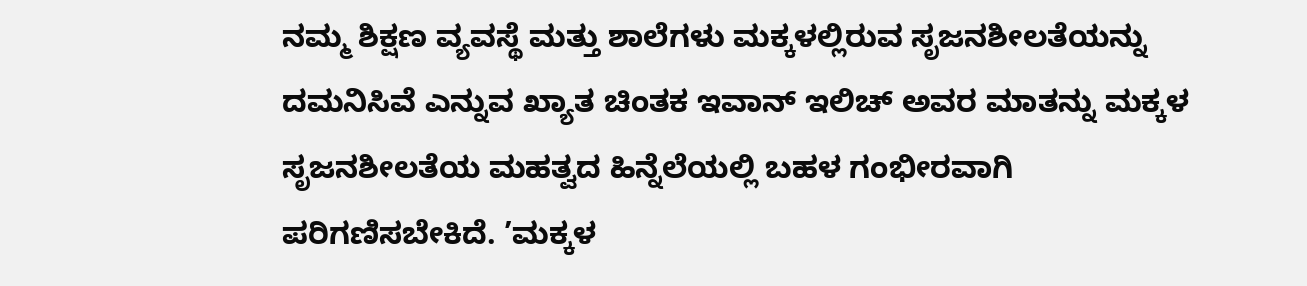ನಮ್ಮ ಶಿಕ್ಷಣ ವ್ಯವಸ್ಥೆ ಮತ್ತು ಶಾಲೆಗಳು ಮಕ್ಕಳಲ್ಲಿರುವ ಸೃಜನಶೀಲತೆಯನ್ನು ದಮನಿಸಿವೆ ಎನ್ನುವ ಖ್ಯಾತ ಚಿಂತಕ ಇವಾನ್ ಇಲಿಚ್ ಅವರ ಮಾತನ್ನು ಮಕ್ಕಳ ಸೃಜನಶೀಲತೆಯ ಮಹತ್ವದ ಹಿನ್ನೆಲೆಯಲ್ಲಿ ಬಹಳ ಗಂಭೀರವಾಗಿ ಪರಿಗಣಿಸಬೇಕಿದೆ. ’ಮಕ್ಕಳ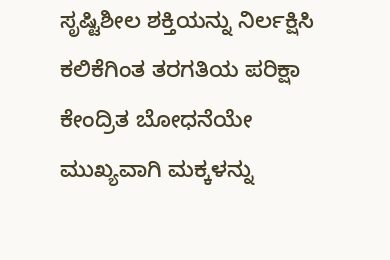ಸೃಷ್ಟಿಶೀಲ ಶಕ್ತಿಯನ್ನು ನಿರ್ಲಕ್ಷಿಸಿ ಕಲಿಕೆಗಿಂತ ತರಗತಿಯ ಪರಿಕ್ಷಾ ಕೇಂದ್ರಿತ ಬೋಧನೆಯೇ ಮುಖ್ಯವಾಗಿ ಮಕ್ಕಳನ್ನು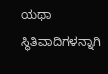ಯಥಾ ಸ್ಥಿತಿವಾದಿಗಳನ್ನಾಗಿ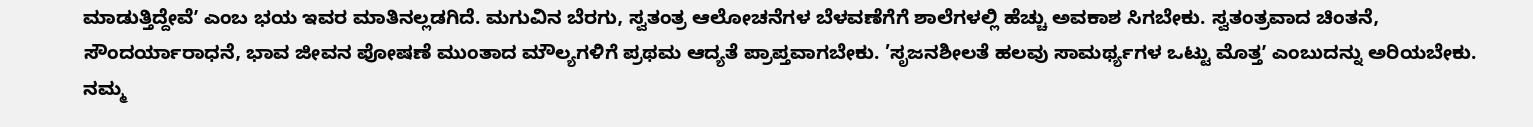ಮಾಡುತ್ತಿದ್ದೇವೆʼ ಎಂಬ ಭಯ ಇವರ ಮಾತಿನಲ್ಲಡಗಿದೆ. ಮಗುವಿನ ಬೆರಗು, ಸ್ವತಂತ್ರ ಆಲೋಚನೆಗಳ ಬೆಳವಣೆಗೆಗೆ ಶಾಲೆಗಳಲ್ಲಿ ಹೆಚ್ಚು ಅವಕಾಶ ಸಿಗಬೇಕು. ಸ್ವತಂತ್ರವಾದ ಚಿಂತನೆ, ಸೌಂದರ್ಯಾರಾಧನೆ, ಭಾವ ಜೀವನ ಪೋಷಣೆ ಮುಂತಾದ ಮೌಲ್ಯಗಳಿಗೆ ಪ್ರಥಮ ಆದ್ಯತೆ ಪ್ರಾಪ್ತವಾಗಬೇಕು. ’ಸೃಜನಶೀಲತೆ ಹಲವು ಸಾಮರ್ಥ್ಯಗಳ ಒಟ್ಟು ಮೊತ್ತʼ ಎಂಬುದನ್ನು ಅರಿಯಬೇಕು. ನಮ್ಮ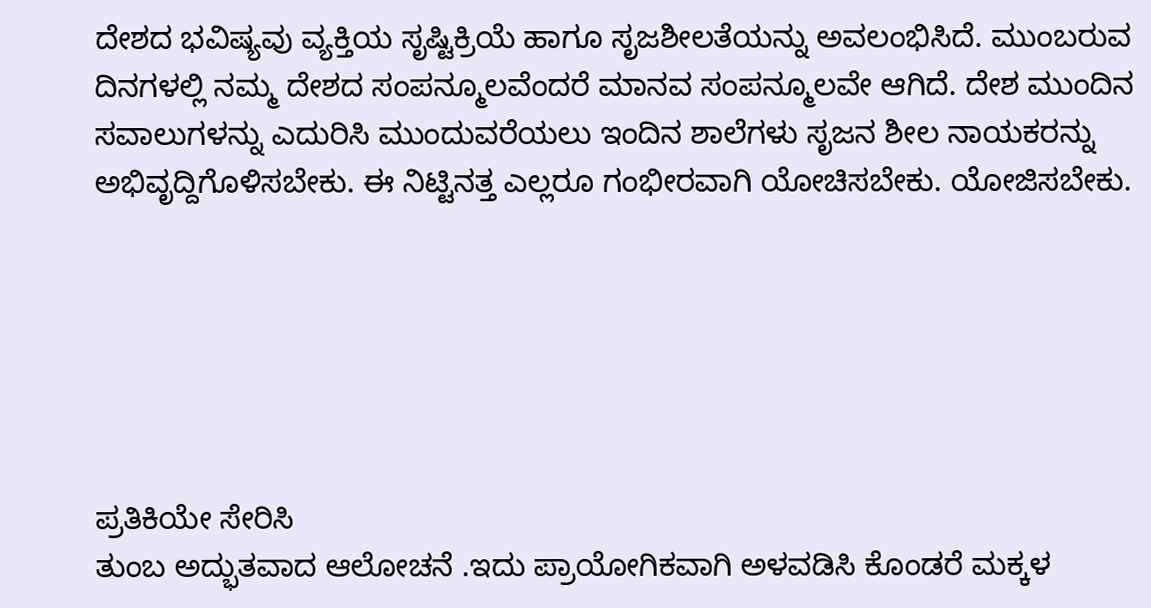ದೇಶದ ಭವಿಷ್ಯವು ವ್ಯಕ್ತಿಯ ಸೃಷ್ಟಿಕ್ರಿಯೆ ಹಾಗೂ ಸೃಜಶೀಲತೆಯನ್ನು ಅವಲಂಭಿಸಿದೆ. ಮುಂಬರುವ ದಿನಗಳಲ್ಲಿ ನಮ್ಮ ದೇಶದ ಸಂಪನ್ಮೂಲವೆಂದರೆ ಮಾನವ ಸಂಪನ್ಮೂಲವೇ ಆಗಿದೆ. ದೇಶ ಮುಂದಿನ ಸವಾಲುಗಳನ್ನು ಎದುರಿಸಿ ಮುಂದುವರೆಯಲು ಇಂದಿನ ಶಾಲೆಗಳು ಸೃಜನ ಶೀಲ ನಾಯಕರನ್ನು ಅಭಿವೃದ್ದಿಗೊಳಿಸಬೇಕು. ಈ ನಿಟ್ಟಿನತ್ತ ಎಲ್ಲರೂ ಗಂಭೀರವಾಗಿ ಯೋಚಿಸಬೇಕು. ಯೋಜಿಸಬೇಕು.






ಪ್ರತಿಕಿಯೇ ಸೇರಿಸಿ
ತುಂಬ ಅದ್ಭುತವಾದ ಆಲೋಚನೆ .ಇದು ಪ್ರಾಯೋಗಿಕವಾಗಿ ಅಳವಡಿಸಿ ಕೊಂಡರೆ ಮಕ್ಕಳ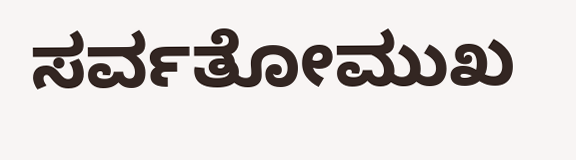ಸರ್ವತೋಮುಖ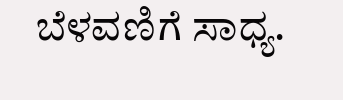ಬೆಳವಣಿಗೆ ಸಾಧ್ಯ.